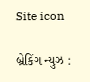Site icon

બ્રેકિંગ ન્યુઝ :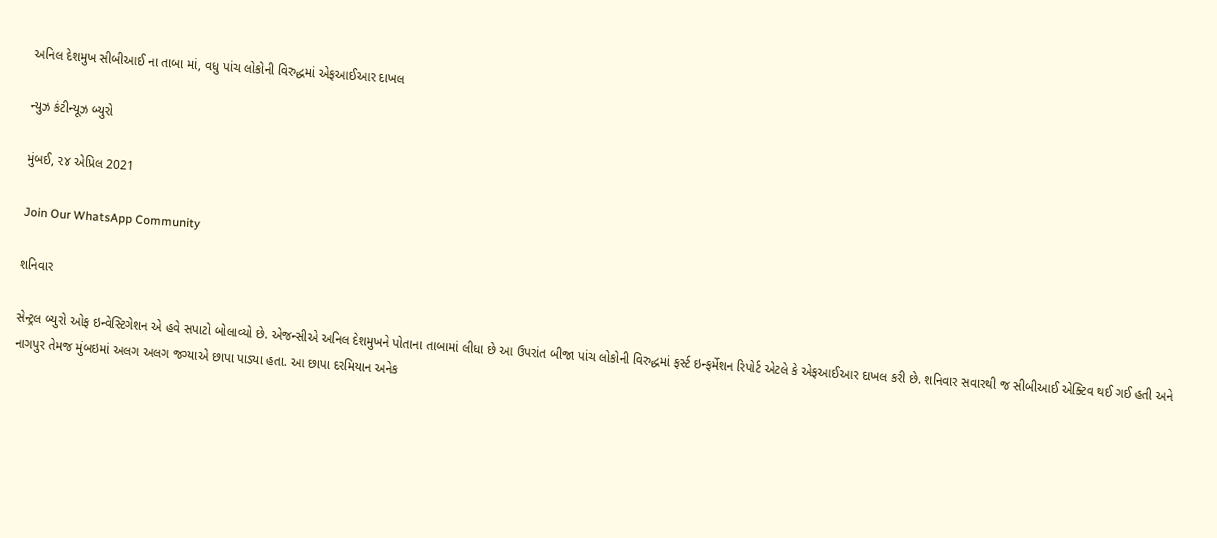અનિલ દેશમુખ સીબીઆઈ ના તાબા માં, વધુ પાંચ લોકોની વિરુદ્ધમાં એફઆઈઆર દાખલ

ન્યુઝ કંટીન્યૂઝ બ્યુરો

મુંબઈ, ૨૪ એપ્રિલ 2021

Join Our WhatsApp Community

શનિવાર

સેન્ટ્રલ બ્યુરો ઓફ ઇન્વેસ્ટિગેશન એ હવે સપાટો બોલાવ્યો છે. એજન્સીએ અનિલ દેશમુખને પોતાના તાબામાં લીધા છે આ ઉપરાંત બીજા પાંચ લોકોની વિરુદ્ધમાં ફર્સ્ટ ઇન્ફર્મેશન રિપોર્ટ એટલે કે એફઆઈઆર દાખલ કરી છે. શનિવાર સવારથી જ સીબીઆઈ એક્ટિવ થઈ ગઈ હતી અને નાગપુર તેમજ મુંબઇમાં અલગ અલગ જગ્યાએ છાપા પાડ્યા હતા. આ છાપા દરમિયાન અનેક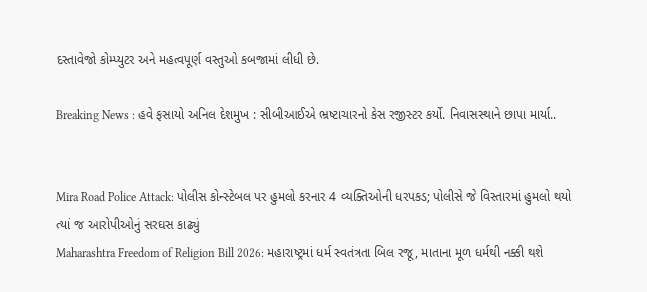દસ્તાવેજો કોમ્પ્યુટર અને મહત્વપૂર્ણ વસ્તુઓ કબજામાં લીધી છે.

Breaking News : હવે ફસાયો અનિલ દેશમુખ : સીબીઆઈએ ભ્રષ્ટાચારનો કેસ રજીસ્ટર કર્યો. નિવાસસ્થાને છાપા માર્યા..


Mira Road Police Attack: પોલીસ કોન્સ્ટેબલ પર હુમલો કરનાર 4 વ્યક્તિઓની ધરપકડ; પોલીસે જે વિસ્તારમાં હુમલો થયો ત્યાં જ આરોપીઓનું સરઘસ કાઢ્યું
Maharashtra Freedom of Religion Bill 2026: મહારાષ્ટ્રમાં ધર્મ સ્વતંત્રતા બિલ રજૂ, માતાના મૂળ ધર્મથી નક્કી થશે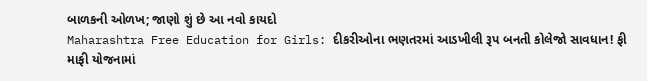બાળકની ઓળખ; જાણો શું છે આ નવો કાયદો
Maharashtra Free Education for Girls: દીકરીઓના ભણતરમાં આડખીલી રૂપ બનતી કોલેજો સાવધાન! ફી માફી યોજનામાં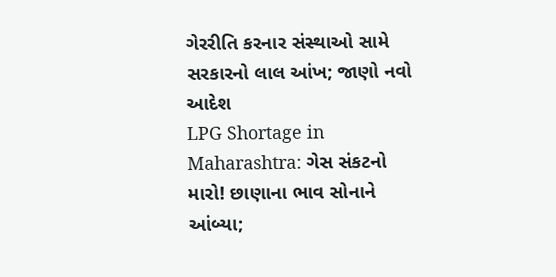ગેરરીતિ કરનાર સંસ્થાઓ સામે સરકારનો લાલ આંખ; જાણો નવો આદેશ
LPG Shortage in Maharashtra: ગેસ સંકટનો મારો! છાણાના ભાવ સોનાને આંબ્યા;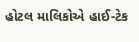હોટલ માલિકોએ હાઈ-ટેક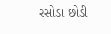રસોડા છોડી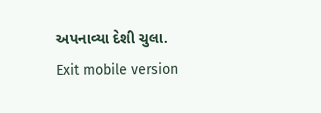અપનાવ્યા દેશી ચુલા.
Exit mobile version